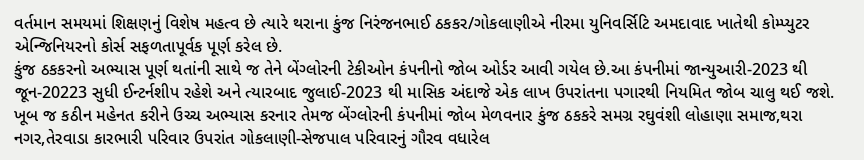વર્તમાન સમયમાં શિક્ષણનું વિશેષ મહત્વ છે ત્યારે થરાના કુંજ નિરંજનભાઈ ઠકકર/ગોકલાણીએ નીરમા યુનિવર્સિટિ અમદાવાદ ખાતેથી કોમ્પ્યુટર એન્જિનિયરનો કોર્સ સફળતાપૂર્વક પૂર્ણ કરેલ છે.
કુંજ ઠકકરનો અભ્યાસ પૂર્ણ થતાંની સાથે જ તેને બેંગ્લોરની ટેકીઓન કંપનીનો જોબ ઓર્ડર આવી ગયેલ છે.આ કંપનીમાં જાન્યુઆરી-2023 થી જૂન-20223 સુધી ઈન્ટર્નશીપ રહેશે અને ત્યારબાદ જુલાઈ-2023 થી માસિક અંદાજે એક લાખ ઉપરાંતના પગારથી નિયમિત જોબ ચાલુ થઈ જશે.
ખૂબ જ કઠીન મહેનત કરીને ઉચ્ચ અભ્યાસ કરનાર તેમજ બેંગ્લોરની કંપનીમાં જોબ મેળવનાર કુંજ ઠકકરે સમગ્ર રઘુવંશી લોહાણા સમાજ,થરા નગર,તેરવાડા કારભારી પરિવાર ઉપરાંત ગોકલાણી-સેજપાલ પરિવારનું ગૌરવ વધારેલ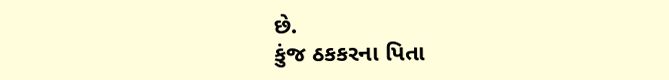છે.
કુંજ ઠકકરના પિતા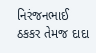નિરંજનભાઈ ઠકકર તેમજ દાદા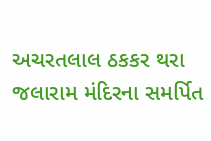અચરતલાલ ઠકકર થરા જલારામ મંદિરના સમર્પિત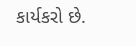કાર્યકરો છે.